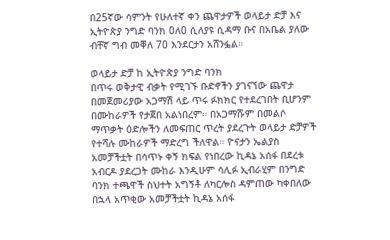በ25ኛው ሳምንት የሁለተኛ ቀን ጨዋታዎች ወላይታ ድቻ እና ኢትዮጵያ ንግድ ባንክ 0ለ0 ሲለያዩ ሲዳማ ቡና በአቤል ያለው ብቸኛ ግብ መቐለ 70 እንደርታን አሸንፏል።

ወላይታ ድቻ ከ ኢትዮጵያ ንግድ ባንክ
በጥሩ ወቅታዊ ብቃት የሚገኙ ቡድኖችን ያገናኘው ጨዋታ በመጀመሪያው አጋማሽ ላይ ጥሩ ፉክክር የተደረገበት ቢሆንም በሙከራዎች የታጀበ አልነበረም። በአጋማሹም በመልሶ ማጥቃት ዕድሎችን ለመፍጠር ጥረት ያደረጉት ወላይታ ድቻዎች የተሻሉ ሙከራዎች ማድረግ ችለዋል። ዮናታን ኤልያስ አመቻችቷት በሳጥኑ ቀኝ ክፍል የነበረው ኪዳኔ አሰፋ በደረቱ አብርዶ ያደረጋት ሙከራ እንዲሁም ሳሊፉ ኢብራሂም በንግድ ባንክ ተጫዋች ስህተት አግኝቶ ለካርሎስ ዳምጠው ካቀበለው በኋላ አጥቂው አመቻችቷት ኪዳኔ አሰፋ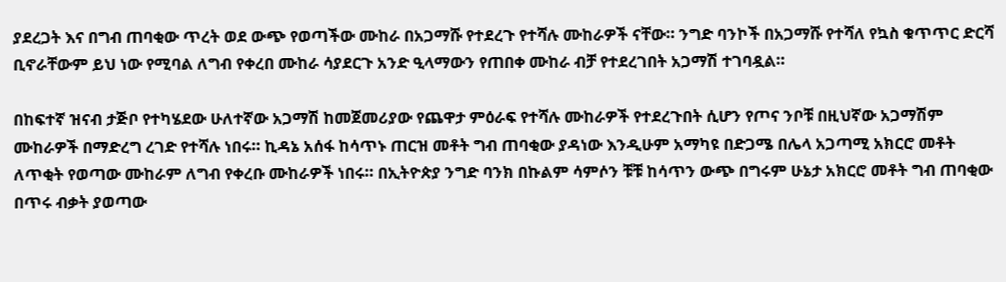ያደረጋት እና በግብ ጠባቂው ጥረት ወደ ውጭ የወጣችው ሙከራ በአጋማሹ የተደረጉ የተሻሉ ሙከራዎች ናቸው። ንግድ ባንኮች በአጋማሹ የተሻለ የኳስ ቁጥጥር ድርሻ ቢኖራቸውም ይህ ነው የሚባል ለግብ የቀረበ ሙከራ ሳያደርጉ አንድ ዒላማውን የጠበቀ ሙከራ ብቻ የተደረገበት አጋማሽ ተገባዷል።

በከፍተኛ ዝናብ ታጅቦ የተካሄደው ሁለተኛው አጋማሽ ከመጀመሪያው የጨዋታ ምዕራፍ የተሻሉ ሙከራዎች የተደረጉበት ሲሆን የጦና ንቦቹ በዚህኛው አጋማሽም ሙከራዎች በማድረግ ረገድ የተሻሉ ነበሩ። ኪዳኔ አሰፋ ከሳጥኑ ጠርዝ መቶት ግብ ጠባቂው ያዳነው እንዲሁም አማካዩ በድጋሜ በሌላ አጋጣሚ አክርሮ መቶት ለጥቂት የወጣው ሙከራም ለግብ የቀረቡ ሙከራዎች ነበሩ። በኢትዮጵያ ንግድ ባንክ በኩልም ሳምሶን ቹቹ ከሳጥን ውጭ በግሩም ሁኔታ አክርሮ መቶት ግብ ጠባቂው በጥሩ ብቃት ያወጣው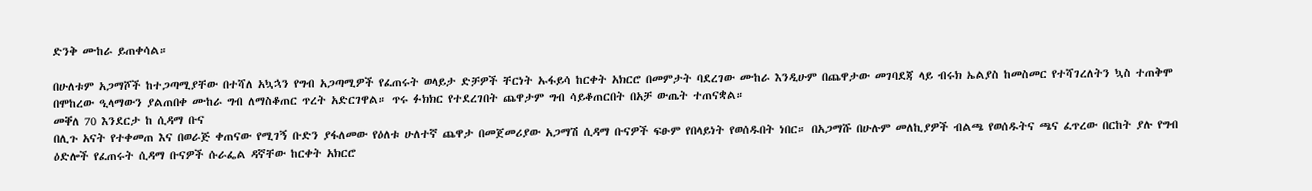ድንቅ ሙከራ ይጠቀሳል።

በሁለቱም አጋማሾች ከተጋጣሚያቸው በተሻለ አኳኋን የግብ አጋጣሚዎች የፈጠሩት ወላይታ ድቻዎች ቸርነት ኡፋይሳ ከርቀት አክርሮ በመምታት ባደረገው ሙከራ እንዲሁም በጨዋታው መገባደጃ ላይ ብሩክ ኤልያስ ከመስመር የተሻገረለትን ኳስ ተጠቅሞ በሞከረው ዒላማውን ያልጠበቀ ሙከራ ግብ ለማስቆጠር ጥረት አድርገዋል። ጥሩ ፉክክር የተደረገበት ጨዋታም ግብ ሳይቆጠርበት በአቻ ውጤት ተጠናቋል።
መቐለ 70 እንደርታ ከ ሲዳማ ቡና
በሊጉ አናት የተቀመጠ እና በወራጅ ቀጠናው የሚገኝ ቡድን ያፋለመው የዕለቱ ሁለተኛ ጨዋታ በመጀመሪያው አጋማሽ ሲዳማ ቡናዎች ፍፁም የበላይነት የወሰዱበት ነበር። በአጋማሹ በሁሉም መለኪያዎች ብልጫ የወሰዱትና ጫና ፈጥረው በርከት ያሉ የግብ ዕድሎች የፈጠሩት ሲዳማ ቡናዎች ሱራፌል ዳኛቸው ከርቀት አክርሮ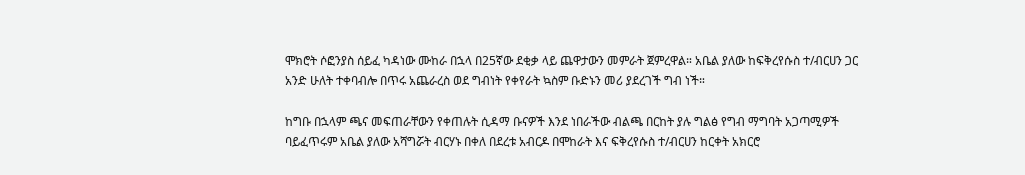ሞክሮት ሶፎንያስ ሰይፈ ካዳነው ሙከራ በኋላ በ25ኛው ደቂቃ ላይ ጨዋታውን መምራት ጀምረዋል። አቤል ያለው ከፍቅረየሱስ ተ/ብርሀን ጋር አንድ ሁለት ተቀባብሎ በጥሩ አጨራረስ ወደ ግብነት የቀየራት ኳስም ቡድኑን መሪ ያደረገች ግብ ነች።

ከግቡ በኋላም ጫና መፍጠራቸውን የቀጠሉት ሲዳማ ቡናዎች እንደ ነበራችው ብልጫ በርከት ያሉ ግልፅ የግብ ማግባት አጋጣሚዎች ባይፈጥሩም አቤል ያለው አሻግሯት ብርሃኑ በቀለ በደረቱ አብርዶ በሞከራት እና ፍቅረየሱስ ተ/ብርሀን ከርቀት አክርሮ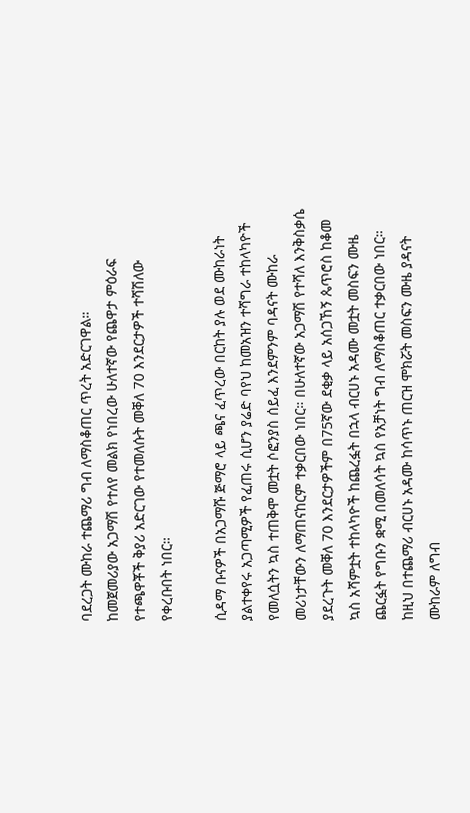ባደረጋት ሙከራ ተጨማሪ ግብ ለማስቆጠር ጥረት አድርገዋል።
ከመጀመሪያው አጋማሽ የተለየ መልክ የነበረው ሁለተኛው የጨዋታ ምዕራፍ የተጫዋቾች ቅያሪ አድርገው የተመለሱት መቐለ 70 እንደርታዎች ተሻሽለው የቀረቡበት ነበር።

ሲዳማ ቡናዎች በአጋማሹ ጅማሮ ላይ ጫና ፈጥረው በርከት ያሉ ወደ ሙከራነት ያልተቀየሩ አጋጣሚዎች የፈጠሩ ሲሆን ያሬድ ባየህ ከመአዝን ተሻግራ ተከላካዮች የመለሷትን ኳስ ተጠቅሞ መቷት ሶፎንያስ ሰይፈ እንደምንም ባዳናት ሙከራ መሪነታቸውን ለማጠናከርም ተቃርበው ነበር። በሁለተኛው አጋማሽ የተሻለ እንቅስቃሴ ያደረጉት መቐለ 70 እንደርታዎችም በ75ኛው ደቂቃ ላይ አሰጋኸኝ ጴጥሮስ ከቆመ ኳስ አሻምቷት ተከላካዮች ከጨረፏት በኋላ ብርሀኑ አዳሙ መቷት መስፍን ሙዜ ጨርፏት የግቡን ቋሚ በመለሳት ኳስ የአቻነት ግብ ለማስቆጠር ተቃርበው ነበር። ከዚህ በተጨማሪ ብርሀኑ አዳሙ ከሳጥኑ ጠርዝ ሞክሯት መስፍን ሙዜ ያዳናት ሙከራም ለግብ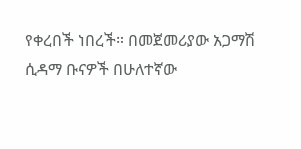የቀረበች ነበረች። በመጀመሪያው አጋማሽ ሲዳማ ቡናዎች በሁለተኛው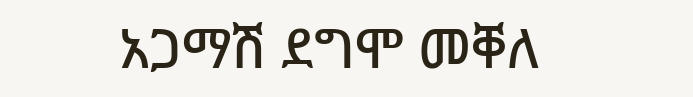አጋማሽ ደግሞ መቐለ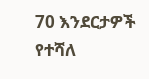70 እንደርታዎች የተሻለ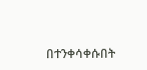በተንቀሳቀሱበት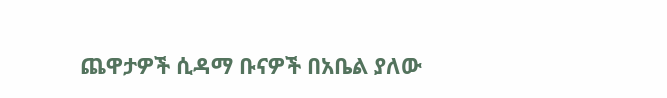ጨዋታዎች ሲዳማ ቡናዎች በአቤል ያለው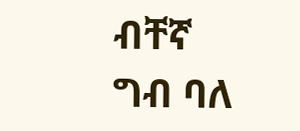ብቸኛ ግብ ባለ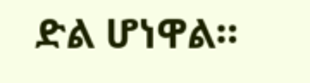ድል ሆነዋል።